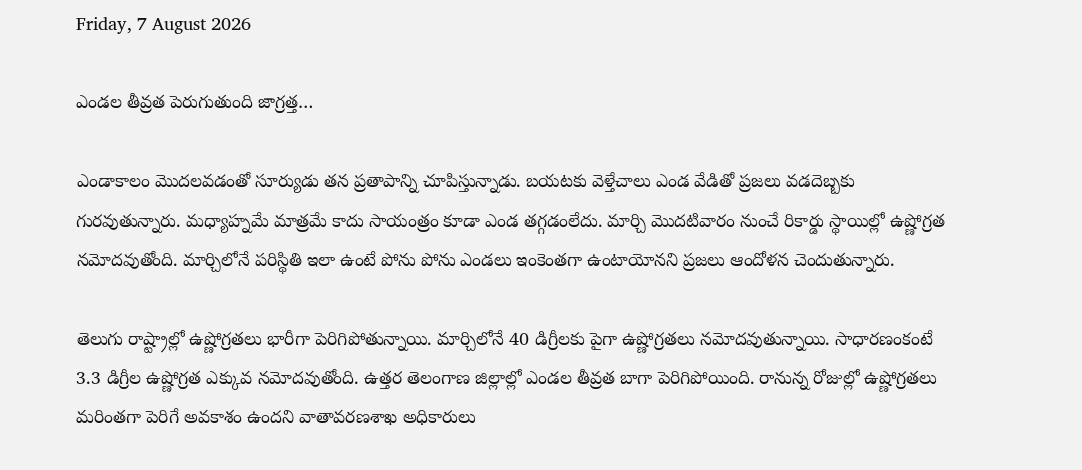Friday, 7 August 2026

ఎండల తీవ్రత పెరుగుతుంది జాగ్రత్త…

ఎండాకాలం మొదలవడంతో సూర్యుడు తన ప్రతాపాన్ని చూపిస్తున్నాడు. బయటకు వెళ్తేచాలు ఎండ వేడితో ప్రజలు వడదెబ్బకు గురవుతున్నారు. మధ్యాహ్నమే మాత్రమే కాదు సాయంత్రం కూడా ఎండ తగ్గడంలేదు. మార్చి మొదటివారం నుంచే రికార్డు స్థాయిల్లో ఉష్ణోగ్రత నమోదవుతోంది. మార్చిలోనే పరిస్థితి ఇలా ఉంటే పోను పోను ఎండలు ఇంకెంతగా ఉంటాయోనని ప్రజలు ఆందోళన చెందుతున్నారు.

తెలుగు రాష్ట్రాల్లో ఉష్ణోగ్రతలు భారీగా పెరిగిపోతున్నాయి. మార్చిలోనే 40 డిగ్రీలకు పైగా ఉష్ణోగ్రతలు నమోదవుతున్నాయి. సాధారణంకంటే 3.3 డిగ్రీల ఉష్ణోగ్రత ఎక్కువ నమోదవుతోంది. ఉత్తర తెలంగాణ జిల్లాల్లో ఎండల తీవ్రత బాగా పెరిగిపోయింది. రానున్న రోజుల్లో ఉష్ణోగ్రతలు మరింతగా పెరిగే అవకాశం ఉందని వాతావరణశాఖ అధికారులు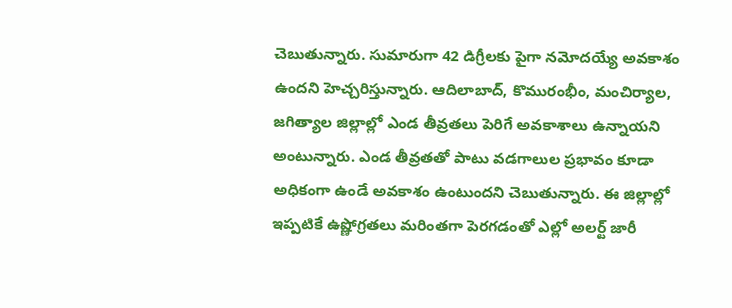చెబుతున్నారు. సుమారుగా 42 డిగ్రీలకు పైగా నమోదయ్యే అవకాశం ఉందని హెచ్చరిస్తున్నారు. ఆదిలాబాద్, కొమురంభీం, మంచిర్యాల, జగిత్యాల జిల్లాల్లో ఎండ తీవ్రతలు పెరిగే అవకాశాలు ఉన్నాయని అంటున్నారు. ఎండ తీవ్రతతో పాటు వడగాలుల ప్రభావం కూడా అధికంగా ఉండే అవకాశం ఉంటుందని చెబుతున్నారు. ఈ జిల్లాల్లో ఇప్పటికే ఉష్ణోగ్రతలు మరింతగా పెరగడంతో ఎల్లో అలర్ట్ జారీ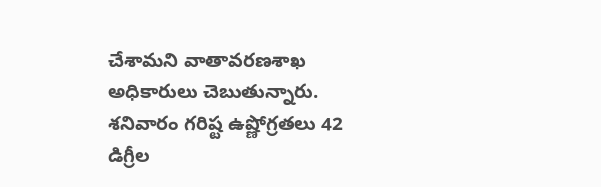చేశామని వాతావరణశాఖ అధికారులు చెబుతున్నారు. శనివారం గరిష్ట ఉష్ణోగ్రతలు 42 డిగ్రీల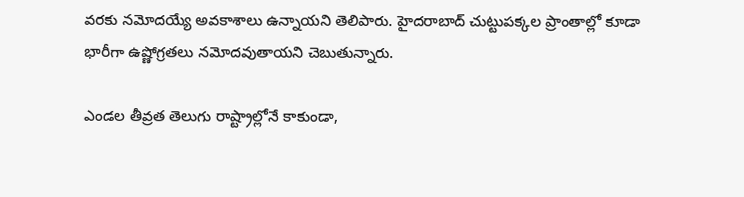వరకు నమోదయ్యే అవకాశాలు ఉన్నాయని తెలిపారు. హైదరాబాద్ చుట్టుపక్కల ప్రాంతాల్లో కూడా భారీగా ఉష్ణోగ్రతలు నమోదవుతాయని చెబుతున్నారు.

ఎండల తీవ్రత తెలుగు రాష్ట్రాల్లోనే కాకుండా,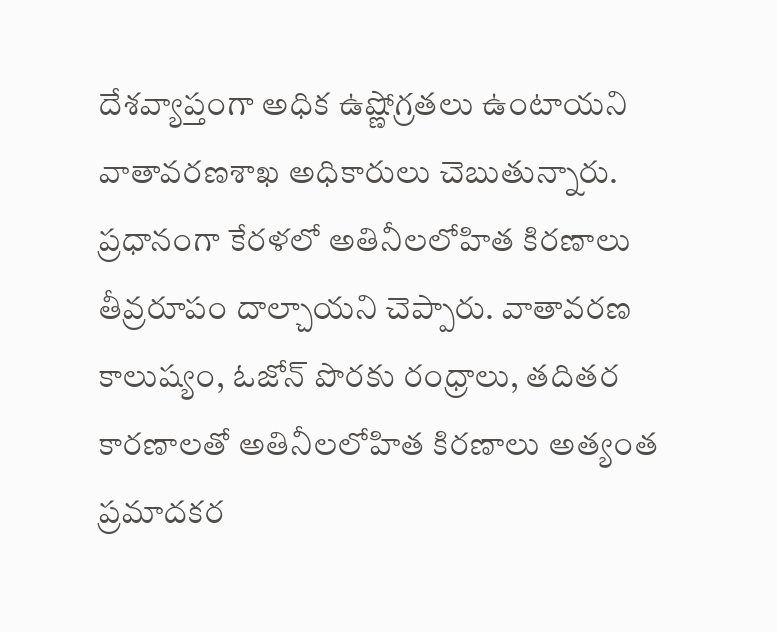దేశవ్యాప్తంగా అధిక ఉష్ణోగ్రతలు ఉంటాయని వాతావరణశాఖ అధికారులు చెబుతున్నారు. ప్రధానంగా కేరళలో అతినీలలోహిత కిరణాలు తీవ్రరూపం దాల్చాయని చెప్పారు. వాతావరణ కాలుష్యం, ఓజోన్ పొరకు రంధ్రాలు, తదితర కారణాలతో అతినీలలోహిత కిరణాలు అత్యంత ప్రమాదకర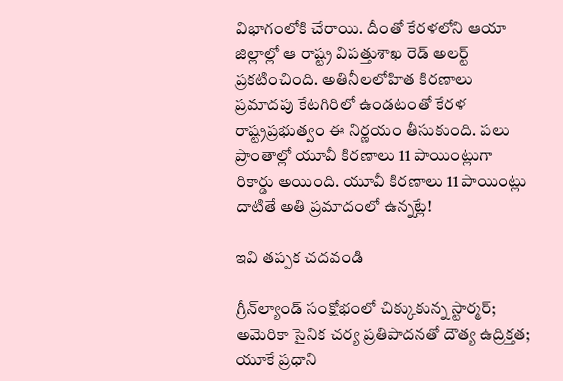విభాగంలోకి చేరాయి. దీంతో కేరళలోని ఆయా జిల్లాల్లో ఆ రాష్ట్ర విపత్తుశాఖ రెడ్ అలర్ట్ ప్రకటించింది. అతినీలలోహిత కిరణాలు ప్రమాదపు కేటగిరిలో ఉండటంతో కేరళ రాష్ట్రప్రభుత్వం ఈ నిర్ణయం తీసుకుంది. పలు ప్రాంతాల్లో యూవీ కిరణాలు 11 పాయింట్లుగా రికార్డు అయింది. యూవీ కిరణాలు 11 పాయింట్లు దాటితే అతి ప్రమాదంలో ఉన్నట్లే!

ఇవి తప్పక చదవండి

గ్రీన్‌ల్యాండ్ సంక్షోభంలో చిక్కుకున్న స్టార్మర్; అమెరికా సైనిక చర్య ప్రతిపాదనతో దౌత్య ఉద్రిక్తత; యూకే ప్రధాని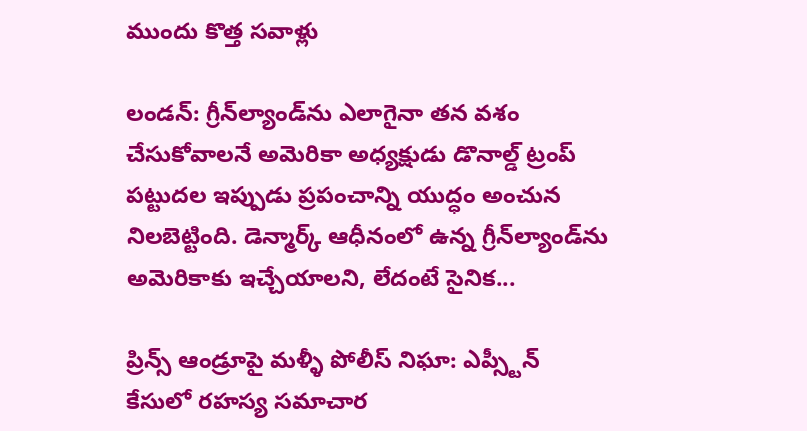ముందు కొత్త సవాళ్లు

లండన్: గ్రీన్‌ల్యాండ్‌ను ఎలాగైనా తన వశం చేసుకోవాలనే అమెరికా అధ్యక్షుడు డొనాల్డ్ ట్రంప్ పట్టుదల ఇప్పుడు ప్రపంచాన్ని యుద్ధం అంచున నిలబెట్టింది. డెన్మార్క్ ఆధీనంలో ఉన్న గ్రీన్‌ల్యాండ్‌ను అమెరికాకు ఇచ్చేయాలని, లేదంటే సైనిక...

ప్రిన్స్ ఆండ్రూపై మళ్ళీ పోలీస్ నిఘా: ఎప్స్టీన్ కేసులో రహస్య సమాచార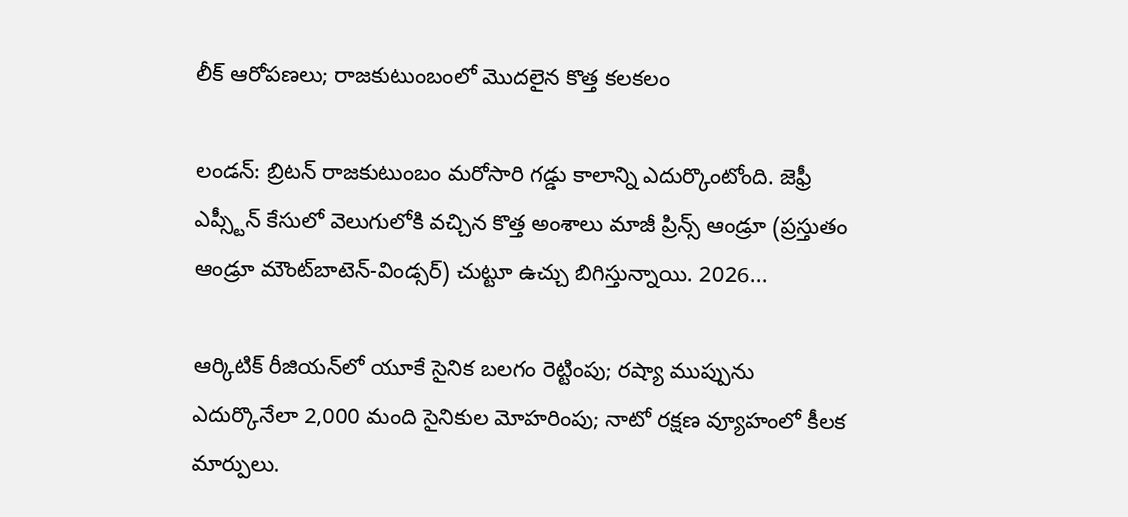లీక్ ఆరోపణలు; రాజకుటుంబంలో మొదలైన కొత్త కలకలం

లండన్: బ్రిటన్ రాజకుటుంబం మరోసారి గడ్డు కాలాన్ని ఎదుర్కొంటోంది. జెఫ్రీ ఎప్స్టీన్ కేసులో వెలుగులోకి వచ్చిన కొత్త అంశాలు మాజీ ప్రిన్స్ ఆండ్రూ (ప్రస్తుతం ఆండ్రూ మౌంట్‌బాటెన్-విండ్సర్) చుట్టూ ఉచ్చు బిగిస్తున్నాయి. 2026...

ఆర్కిటిక్ రీజియన్‌లో యూకే సైనిక బలగం రెట్టింపు; రష్యా ముప్పును ఎదుర్కొనేలా 2,000 మంది సైనికుల మోహరింపు; నాటో రక్షణ వ్యూహంలో కీలక మార్పులు.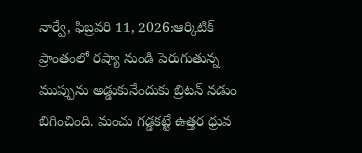నార్వే, ఫిబ్రవరి 11, 2026:ఆర్కిటిక్ ప్రాంతంలో రష్యా నుండి పెరుగుతున్న ముప్పును అడ్డుకునేందుకు బ్రిటన్ నడుం బిగించింది. మంచు గడ్డకట్టే ఉత్తర ధ్రువ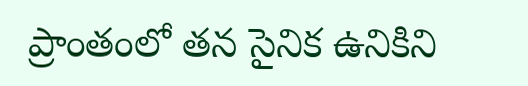ప్రాంతంలో తన సైనిక ఉనికిని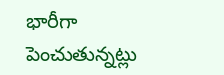భారీగా పెంచుతున్నట్లు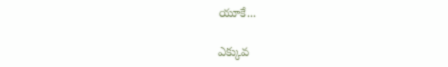యూకే...

ఎక్కువ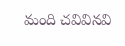మంది చవివినవి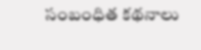సంబంధిత కథనాలు